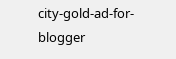city-gold-ad-for-blogger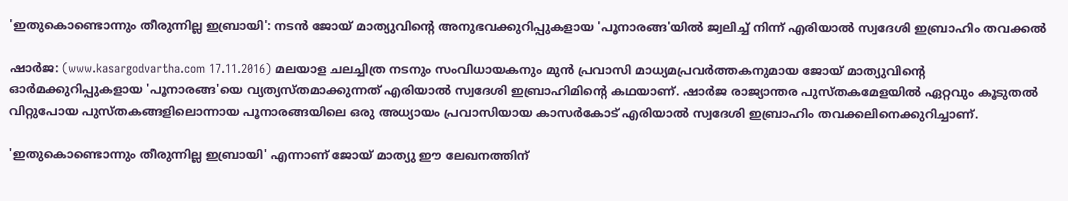'ഇതുകൊണ്ടൊന്നും തീരുന്നില്ല ഇബ്രായി': നടന്‍ ജോയ് മാത്യുവിന്റെ അനുഭവക്കുറിപ്പുകളായ 'പൂനാരങ്ങ'യില്‍ ജ്വലിച്ച് നിന്ന് എരിയാല്‍ സ്വദേശി ഇബ്രാഹിം തവക്കല്‍

ഷാര്‍ജ: (www.kasargodvartha.com 17.11.2016) മലയാള ചലച്ചിത്ര നടനും സംവിധായകനും മുന്‍ പ്രവാസി മാധ്യമപ്രവര്‍ത്തകനുമായ ജോയ് മാത്യുവിന്റെ ഓര്‍മക്കുറിപ്പുകളായ 'പൂനാരങ്ങ'യെ വ്യത്യസ്തമാക്കുന്നത് എരിയാല്‍ സ്വദേശി ഇബ്രാഹിമിന്റെ കഥയാണ്. ഷാര്‍ജ രാജ്യാന്തര പുസ്തകമേളയില്‍ ഏറ്റവും കൂടുതല്‍ വിറ്റുപോയ പുസ്തകങ്ങളിലൊന്നായ പൂനാരങ്ങയിലെ ഒരു അധ്യായം പ്രവാസിയായ കാസര്‍കോട് എരിയാല്‍ സ്വദേശി ഇബ്രാഹിം തവക്കലിനെക്കുറിച്ചാണ്.

'ഇതുകൊണ്ടൊന്നും തീരുന്നില്ല ഇബ്രായി' എന്നാണ് ജോയ് മാത്യു ഈ ലേഖനത്തിന്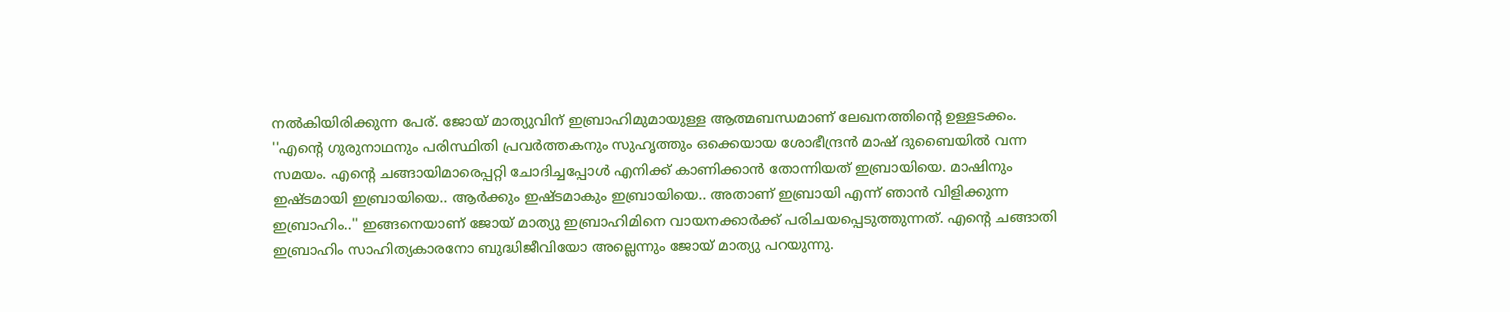നല്‍കിയിരിക്കുന്ന പേര്. ജോയ് മാത്യുവിന് ഇബ്രാഹിമുമായുള്ള ആത്മബന്ധമാണ് ലേഖനത്തിന്റെ ഉള്ളടക്കം. ''എന്റെ ഗുരുനാഥനും പരിസ്ഥിതി പ്രവര്‍ത്തകനും സുഹൃത്തും ഒക്കെയായ ശോഭീന്ദ്രന്‍ മാഷ് ദുബൈയില്‍ വന്ന സമയം. എന്റെ ചങ്ങായിമാരെപ്പറ്റി ചോദിച്ചപ്പോള്‍ എനിക്ക് കാണിക്കാന്‍ തോന്നിയത് ഇബ്രായിയെ. മാഷിനും ഇഷ്ടമായി ഇബ്രായിയെ.. ആര്‍ക്കും ഇഷ്ടമാകും ഇബ്രായിയെ.. അതാണ് ഇബ്രായി എന്ന് ഞാന്‍ വിളിക്കുന്ന ഇബ്രാഹിം..'' ഇങ്ങനെയാണ് ജോയ് മാത്യു ഇബ്രാഹിമിനെ വായനക്കാര്‍ക്ക് പരിചയപ്പെടുത്തുന്നത്. എന്റെ ചങ്ങാതി ഇബ്രാഹിം സാഹിത്യകാരനോ ബുദ്ധിജീവിയോ അല്ലെന്നും ജോയ് മാത്യു പറയുന്നു.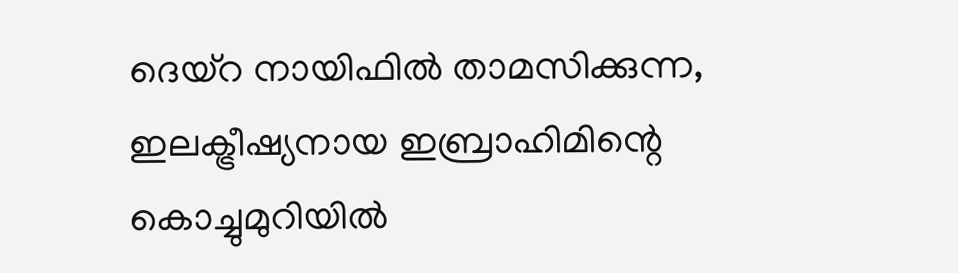ദെയ്‌റ നായിഫില്‍ താമസിക്കുന്ന, ഇലക്ട്രീഷ്യനായ ഇബ്രാഹിമിന്റെ കൊച്ചുമുറിയില്‍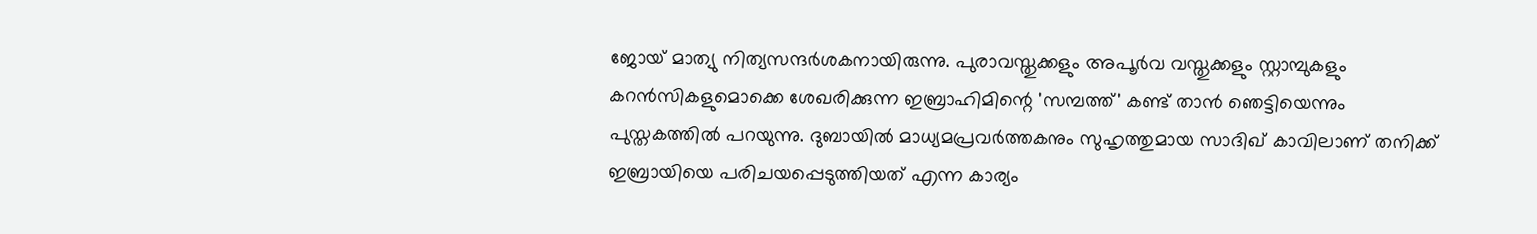ജോയ് മാത്യു നിത്യസന്ദര്‍ശകനായിരുന്നു. പുരാവസ്തുക്കളും അപൂര്‍വ വസ്തുക്കളും സ്റ്റാമ്പുകളും കറന്‍സികളുമൊക്കെ ശേഖരിക്കുന്ന ഇബ്രാഹിമിന്റെ 'സമ്പത്ത്' കണ്ട് താന്‍ ഞെട്ടിയെന്നും പുസ്തകത്തില്‍ പറയുന്നു. ദുബായില്‍ മാധ്യമപ്രവര്‍ത്തകനും സുഹൃത്തുമായ സാദിഖ് കാവിലാണ് തനിക്ക് ഇബ്രായിയെ പരിചയപ്പെടുത്തിയത് എന്ന കാര്യം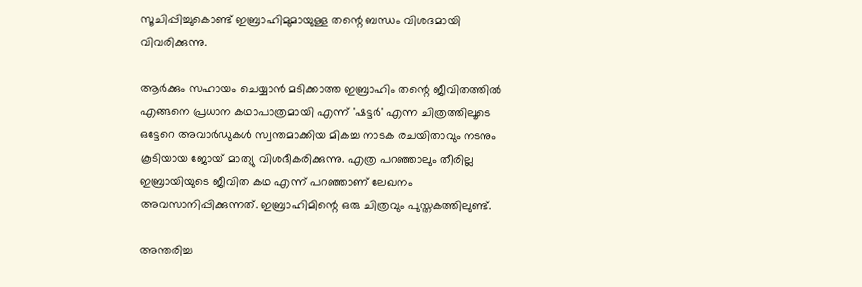സൂചിപ്പിച്ചുകൊണ്ട് ഇബ്രാഹിമുമായുള്ള തന്റെ ബന്ധം വിശദമായി വിവരിക്കുന്നു.

ആര്‍ക്കും സഹായം ചെയ്യാന്‍ മടിക്കാത്ത ഇബ്രാഹിം തന്റെ ജീവിതത്തില്‍ എങ്ങനെ പ്രധാന കഥാപാത്രമായി എന്ന് 'ഷട്ടര്‍' എന്ന ചിത്രത്തിലൂടെ ഒട്ടേറെ അവാര്‍ഡുകള്‍ സ്വന്തമാക്കിയ മികച്ച നാടക രചയിതാവും നടനും കൂടിയായ ജോയ് മാത്യു വിശദീകരിക്കുന്നു. എത്ര പറഞ്ഞാലും തീരില്ല ഇബ്രായിയുടെ ജീവിത കഥ എന്ന് പറഞ്ഞാണ് ലേഖനം അവസാനിപ്പിക്കുന്നത്. ഇബ്രാഹിമിന്റെ ഒരു ചിത്രവും പുസ്തകത്തിലുണ്ട്.

അന്തരിച്ച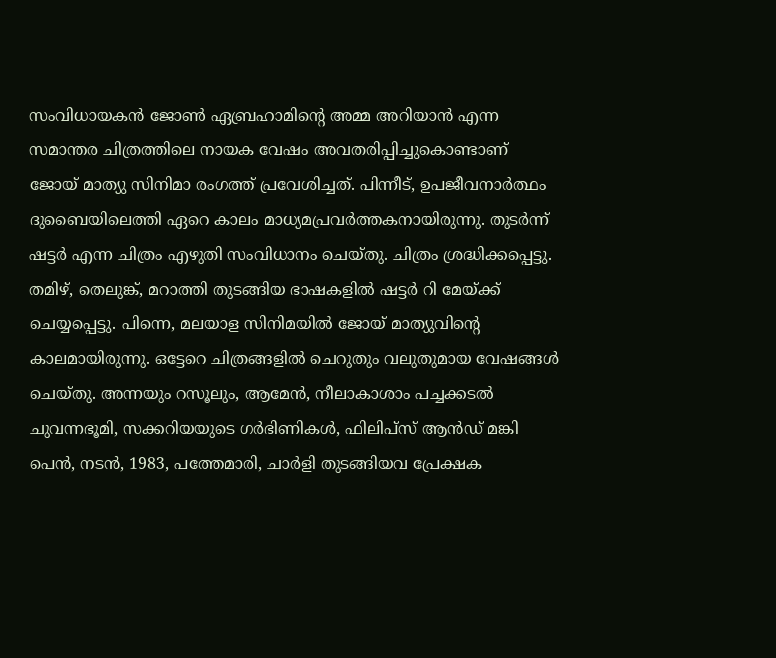സംവിധായകന്‍ ജോണ്‍ ഏബ്രഹാമിന്റെ അമ്മ അറിയാന്‍ എന്ന സമാന്തര ചിത്രത്തിലെ നായക വേഷം അവതരിപ്പിച്ചുകൊണ്ടാണ് ജോയ് മാത്യു സിനിമാ രംഗത്ത് പ്രവേശിച്ചത്. പിന്നീട്, ഉപജീവനാര്‍ത്ഥം ദുബൈയിലെത്തി ഏറെ കാലം മാധ്യമപ്രവര്‍ത്തകനായിരുന്നു. തുടര്‍ന്ന് ഷട്ടര്‍ എന്ന ചിത്രം എഴുതി സംവിധാനം ചെയ്തു. ചിത്രം ശ്രദ്ധിക്കപ്പെട്ടു. തമിഴ്, തെലുങ്ക്, മറാത്തി തുടങ്ങിയ ഭാഷകളില്‍ ഷട്ടര്‍ റി മേയ്ക്ക് ചെയ്യപ്പെട്ടു. പിന്നെ, മലയാള സിനിമയില്‍ ജോയ് മാത്യുവിന്റെ കാലമായിരുന്നു. ഒട്ടേറെ ചിത്രങ്ങളില്‍ ചെറുതും വലുതുമായ വേഷങ്ങള്‍ ചെയ്തു. അന്നയും റസൂലും, ആമേന്‍, നീലാകാശാം പച്ചക്കടല്‍ ചുവന്നഭൂമി, സക്കറിയയുടെ ഗര്‍ഭിണികള്‍, ഫിലിപ്‌സ് ആന്‍ഡ് മങ്കി പെന്‍, നടന്‍, 1983, പത്തേമാരി, ചാര്‍ളി തുടങ്ങിയവ പ്രേക്ഷക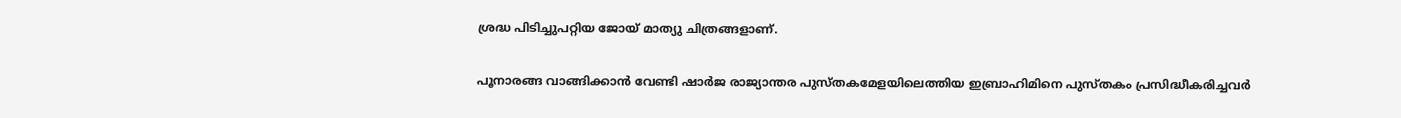ശ്രദ്ധ പിടിച്ചുപറ്റിയ ജോയ് മാത്യു ചിത്രങ്ങളാണ്.

പൂനാരങ്ങ വാങ്ങിക്കാന്‍ വേണ്ടി ഷാര്‍ജ രാജ്യാന്തര പുസ്തകമേളയിലെത്തിയ ഇബ്രാഹിമിനെ പുസ്തകം പ്രസിദ്ധീകരിച്ചവര്‍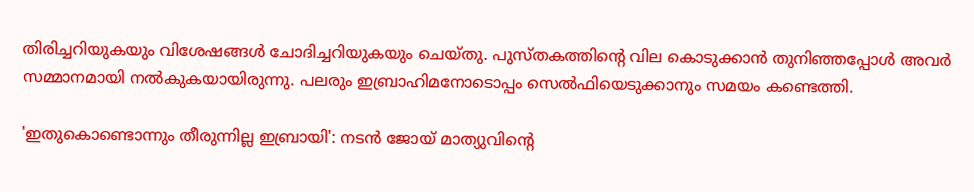തിരിച്ചറിയുകയും വിശേഷങ്ങള്‍ ചോദിച്ചറിയുകയും ചെയ്തു. പുസ്തകത്തിന്റെ വില കൊടുക്കാന്‍ തുനിഞ്ഞപ്പോള്‍ അവര്‍ സമ്മാനമായി നല്‍കുകയായിരുന്നു. പലരും ഇബ്രാഹിമനോടൊപ്പം സെല്‍ഫിയെടുക്കാനും സമയം കണ്ടെത്തി.

'ഇതുകൊണ്ടൊന്നും തീരുന്നില്ല ഇബ്രായി': നടന്‍ ജോയ് മാത്യുവിന്റെ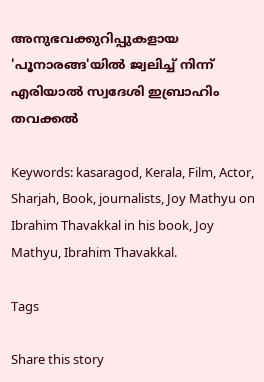അനുഭവക്കുറിപ്പുകളായ 'പൂനാരങ്ങ'യില്‍ ജ്വലിച്ച് നിന്ന് എരിയാല്‍ സ്വദേശി ഇബ്രാഹിം തവക്കല്‍

Keywords: kasaragod, Kerala, Film, Actor, Sharjah, Book, journalists, Joy Mathyu on Ibrahim Thavakkal in his book, Joy Mathyu, Ibrahim Thavakkal.

Tags

Share this story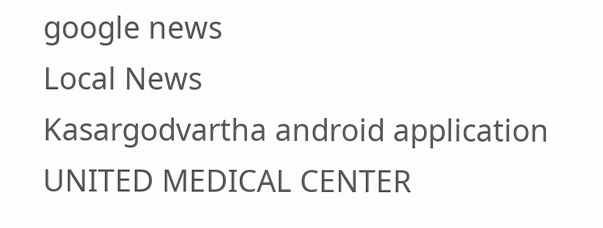google news
Local News
Kasargodvartha android application
UNITED MEDICAL CENTER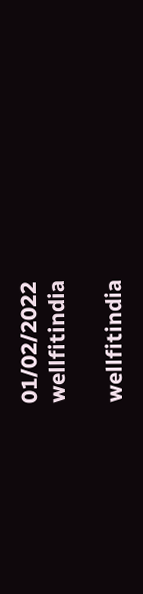01/02/2022
wellfitindia

wellfitindia